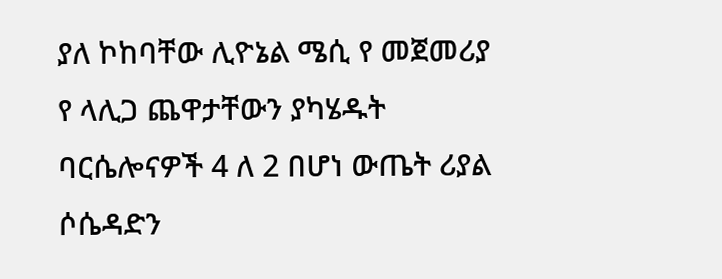ያለ ኮከባቸው ሊዮኔል ሜሲ የ መጀመሪያ የ ላሊጋ ጨዋታቸውን ያካሄዱት ባርሴሎናዎች 4 ለ 2 በሆነ ውጤት ሪያል ሶሴዳድን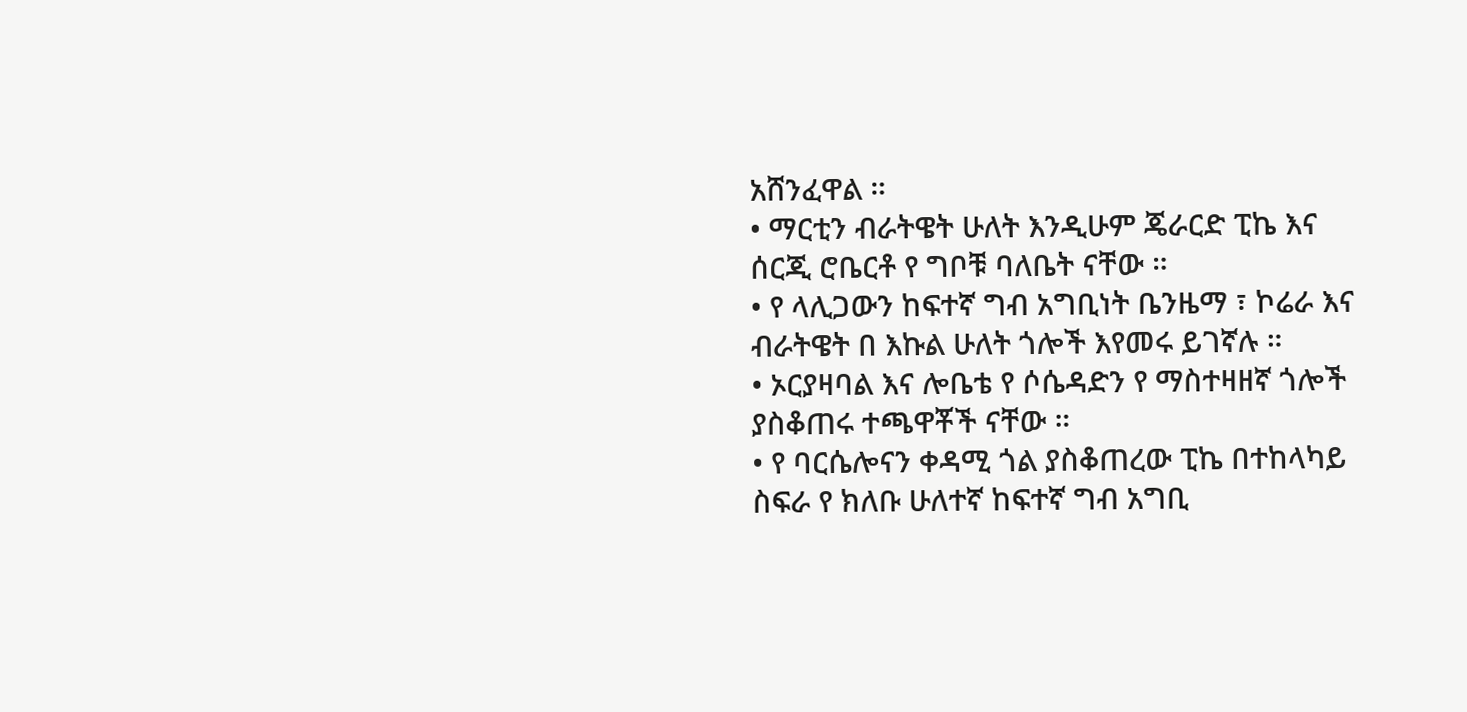አሸንፈዋል ።
• ማርቲን ብራትዌት ሁለት እንዲሁም ጄራርድ ፒኬ እና ሰርጂ ሮቤርቶ የ ግቦቹ ባለቤት ናቸው ።
• የ ላሊጋውን ከፍተኛ ግብ አግቢነት ቤንዜማ ፣ ኮሬራ እና ብራትዌት በ እኩል ሁለት ጎሎች እየመሩ ይገኛሉ ።
• ኦርያዛባል እና ሎቤቴ የ ሶሴዳድን የ ማስተዛዘኛ ጎሎች ያስቆጠሩ ተጫዋቾች ናቸው ።
• የ ባርሴሎናን ቀዳሚ ጎል ያስቆጠረው ፒኬ በተከላካይ ስፍራ የ ክለቡ ሁለተኛ ከፍተኛ ግብ አግቢ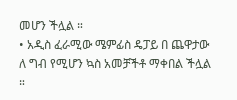መሆን ችሏል ።
• አዲስ ፈራሚው ሜምፊስ ዴፓይ በ ጨዋታው ለ ግብ የሚሆን ኳስ አመቻችቶ ማቀበል ችሏል ።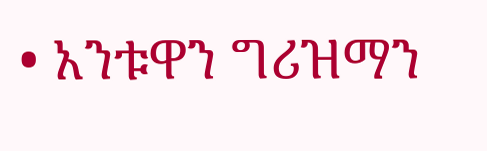• አንቱዋን ግሪዝማን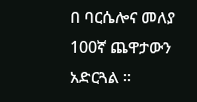በ ባርሴሎና መለያ 100ኛ ጨዋታውን አድርጓል ።